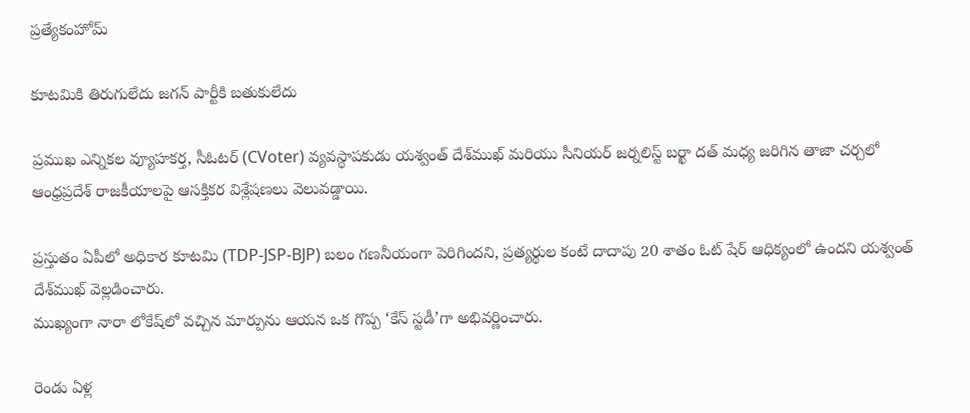ప్రత్యేకంహోమ్

కూటమికి తిరుగులేదు జగన్ పార్టీకి బతుకులేదు

ప్రముఖ ఎన్నికల వ్యూహకర్త, సీఓటర్ (CVoter) వ్యవస్థాపకుడు యశ్వంత్ దేశ్‌ముఖ్ మరియు సీనియర్ జర్నలిస్ట్ బర్ఖా దత్ మధ్య జరిగిన తాజా చర్చలో ఆంధ్రప్రదేశ్ రాజకీయాలపై ఆసక్తికర విశ్లేషణలు వెలువడ్డాయి.

ప్రస్తుతం ఏపీలో అధికార కూటమి (TDP-JSP-BJP) బలం గణనీయంగా పెరిగిందని, ప్రత్యర్థుల కంటే దాదాపు 20 శాతం ఓట్ షేర్ ఆధిక్యంలో ఉందని యశ్వంత్ దేశ్‌ముఖ్ వెల్లడించారు.
ముఖ్యంగా నారా లోకేష్‌లో వచ్చిన మార్పును ఆయన ఒక గొప్ప ‘కేస్ స్టడీ’గా అభివర్ణించారు.

రెండు ఏళ్ల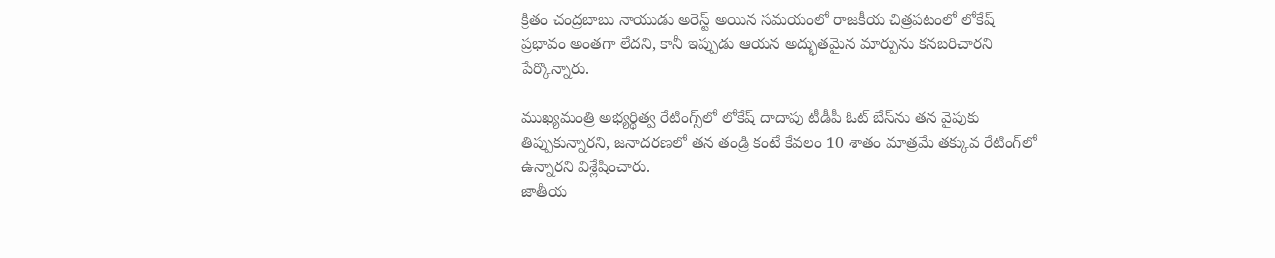క్రితం చంద్రబాబు నాయుడు అరెస్ట్ అయిన సమయంలో రాజకీయ చిత్రపటంలో లోకేష్ ప్రభావం అంతగా లేదని, కానీ ఇప్పుడు ఆయన అద్భుతమైన మార్పును కనబరిచారని పేర్కొన్నారు.

ముఖ్యమంత్రి అభ్యర్థిత్వ రేటింగ్స్‌లో లోకేష్ దాదాపు టీడీపీ ఓట్ బేస్‌ను తన వైపుకు తిప్పుకున్నారని, జనాదరణలో తన తండ్రి కంటే కేవలం 10 శాతం మాత్రమే తక్కువ రేటింగ్‌లో ఉన్నారని విశ్లేషించారు.
జాతీయ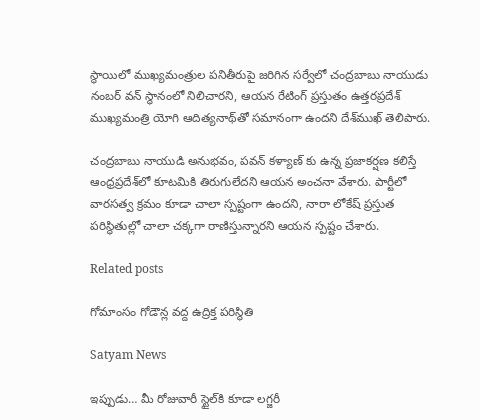స్థాయిలో ముఖ్యమంత్రుల పనితీరుపై జరిగిన సర్వేలో చంద్రబాబు నాయుడు నంబర్ వన్ స్థానంలో నిలిచారని, ఆయన రేటింగ్ ప్రస్తుతం ఉత్తరప్రదేశ్ ముఖ్యమంత్రి యోగి ఆదిత్యనాథ్‌తో సమానంగా ఉందని దేశ్‌ముఖ్ తెలిపారు.

చంద్రబాబు నాయుడి అనుభవం, పవన్ కళ్యాణ్ కు ఉన్న ప్రజాకర్షణ కలిస్తే ఆంధ్రప్రదేశ్‌లో కూటమికి తిరుగులేదని ఆయన అంచనా వేశారు. పార్టీలో వారసత్వ క్రమం కూడా చాలా స్పష్టంగా ఉందని, నారా లోకేష్ ప్రస్తుత పరిస్థితుల్లో చాలా చక్కగా రాణిస్తున్నారని ఆయన స్పష్టం చేశారు.

Related posts

గోమాంసం గోడౌన్ల వద్ద ఉద్రిక్త పరిస్థితి

Satyam News

ఇప్పుడు… మీ రోజువారీ స్టైల్‌కి కూడా లగ్జరీ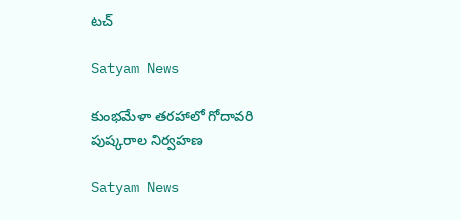టచ్

Satyam News

కుంభమేళా తరహాలో గోదావరి పుష్కరాల నిర్వహణ

Satyam News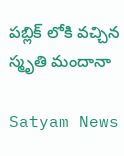పబ్లిక్ లోకి వచ్చిన స్మృతి మందానా

Satyam News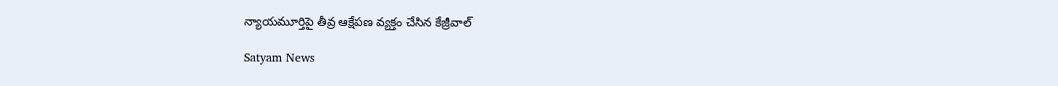న్యాయమూర్తిపై తీవ్ర ఆక్షేపణ వ్యక్తం చేసిన కేజ్రీవాల్

Satyam News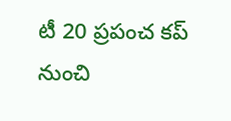టీ 20 ప్రపంచ కప్ నుంచి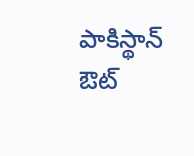పాకిస్థాన్ ఔట్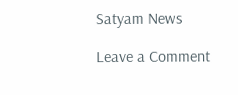Satyam News

Leave a Comment